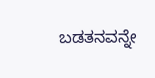ಬಡತನವನ್ನೇ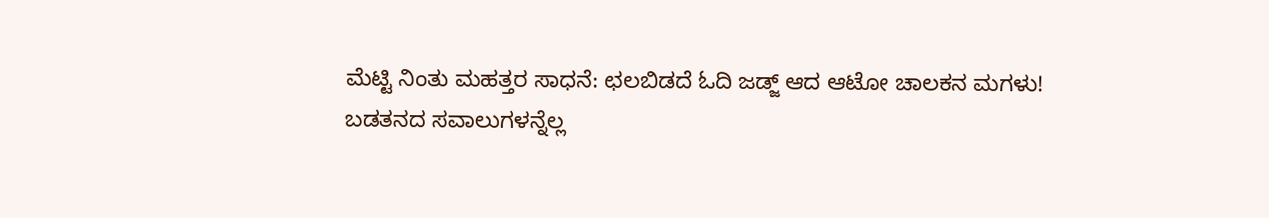ಮೆಟ್ಟಿ ನಿಂತು ಮಹತ್ತರ ಸಾಧನೆ: ಛಲಬಿಡದೆ ಓದಿ ಜಡ್ಜ್ ಆದ ಆಟೋ ಚಾಲಕನ ಮಗಳು!
ಬಡತನದ ಸವಾಲುಗಳನ್ನೆಲ್ಲ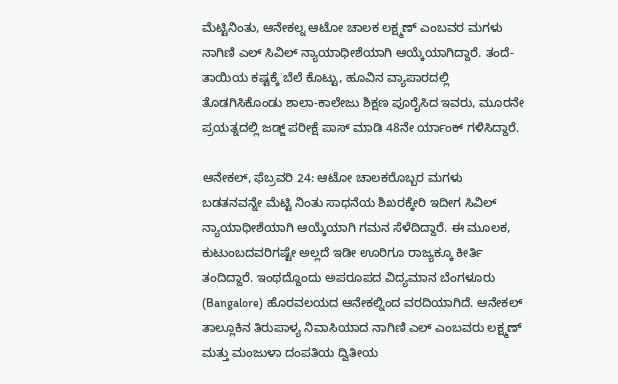ಮೆಟ್ಟಿನಿಂತು, ಆನೇಕಲ್ನ ಆಟೋ ಚಾಲಕ ಲಕ್ಷ್ಮಣ್ ಎಂಬವರ ಮಗಳು ನಾಗಿಣಿ ಎಲ್ ಸಿವಿಲ್ ನ್ಯಾಯಾಧೀಶೆಯಾಗಿ ಆಯ್ಕೆಯಾಗಿದ್ದಾರೆ. ತಂದೆ-ತಾಯಿಯ ಕಷ್ಟಕ್ಕೆ ಬೆಲೆ ಕೊಟ್ಟು, ಹೂವಿನ ವ್ಯಾಪಾರದಲ್ಲಿ ತೊಡಗಿಸಿಕೊಂಡು ಶಾಲಾ-ಕಾಲೇಜು ಶಿಕ್ಷಣ ಪೂರೈಸಿದ ಇವರು, ಮೂರನೇ ಪ್ರಯತ್ನದಲ್ಲಿ ಜಡ್ಜ್ ಪರೀಕ್ಷೆ ಪಾಸ್ ಮಾಡಿ 48ನೇ ರ್ಯಾಂಕ್ ಗಳಿಸಿದ್ದಾರೆ.

ಆನೇಕಲ್, ಫೆಬ್ರವರಿ 24: ಆಟೋ ಚಾಲಕರೊಬ್ಬರ ಮಗಳು ಬಡತನವನ್ನೇ ಮೆಟ್ಟಿ ನಿಂತು ಸಾಧನೆಯ ಶಿಖರಕ್ಕೇರಿ ಇದೀಗ ಸಿವಿಲ್ ನ್ಯಾಯಾಧೀಶೆಯಾಗಿ ಆಯ್ಕೆಯಾಗಿ ಗಮನ ಸೆಳೆದಿದ್ದಾರೆ. ಈ ಮೂಲಕ, ಕುಟುಂಬದವರಿಗಷ್ಟೇ ಅಲ್ಲದೆ ಇಡೀ ಊರಿಗೂ ರಾಜ್ಯಕ್ಕೂ ಕೀರ್ತಿ ತಂದಿದ್ದಾರೆ. ಇಂಥದ್ದೊಂದು ಅಪರೂಪದ ವಿದ್ಯಮಾನ ಬೆಂಗಳೂರು (Bangalore) ಹೊರವಲಯದ ಆನೇಕಲ್ನಿಂದ ವರದಿಯಾಗಿದೆ. ಆನೇಕಲ್ ತಾಲ್ಲೂಕಿನ ತಿರುಪಾಳ್ಯ ನಿವಾಸಿಯಾದ ನಾಗಿಣಿ ಎಲ್ ಎಂಬವರು ಲಕ್ಷ್ಮಣ್ ಮತ್ತು ಮಂಜುಳಾ ದಂಪತಿಯ ದ್ವಿತೀಯ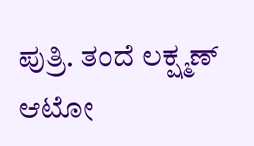ಪುತ್ರಿ. ತಂದೆ ಲಕ್ಷ್ಮಣ್ ಆಟೋ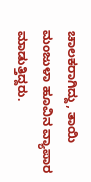ಚಾಲಕರಾಗಿದ್ದು, ತಾಯಿ ಮಂಜುಳಾ ಹೂವಿನ ವ್ಯಾಪಾರ ಮಾಡುತ್ತಿದ್ದರು.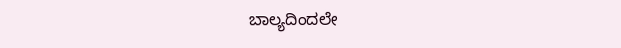ಬಾಲ್ಯದಿಂದಲೇ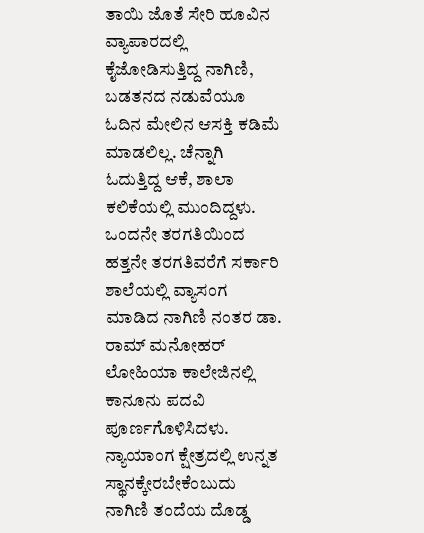ತಾಯಿ ಜೊತೆ ಸೇರಿ ಹೂವಿನ ವ್ಯಾಪಾರದಲ್ಲಿ ಕೈಜೋಡಿಸುತ್ತಿದ್ದ ನಾಗಿಣಿ, ಬಡತನದ ನಡುವೆಯೂ ಓದಿನ ಮೇಲಿನ ಆಸಕ್ತಿ ಕಡಿಮೆ ಮಾಡಲಿಲ್ಲ. ಚೆನ್ನಾಗಿ ಓದುತ್ತಿದ್ದ ಆಕೆ, ಶಾಲಾ ಕಲಿಕೆಯಲ್ಲಿ ಮುಂದಿದ್ದಳು. ಒಂದನೇ ತರಗತಿಯಿಂದ ಹತ್ತನೇ ತರಗತಿವರೆಗೆ ಸರ್ಕಾರಿ ಶಾಲೆಯಲ್ಲಿ ವ್ಯಾಸಂಗ ಮಾಡಿದ ನಾಗಿಣಿ ನಂತರ ಡಾ. ರಾಮ್ ಮನೋಹರ್ ಲೋಹಿಯಾ ಕಾಲೇಜಿನಲ್ಲಿ ಕಾನೂನು ಪದವಿ ಪೂರ್ಣಗೊಳಿಸಿದಳು.
ನ್ಯಾಯಾಂಗ ಕ್ಷೇತ್ರದಲ್ಲಿ ಉನ್ನತ ಸ್ಥಾನಕ್ಕೇರಬೇಕೆಂಬುದು ನಾಗಿಣಿ ತಂದೆಯ ದೊಡ್ಡ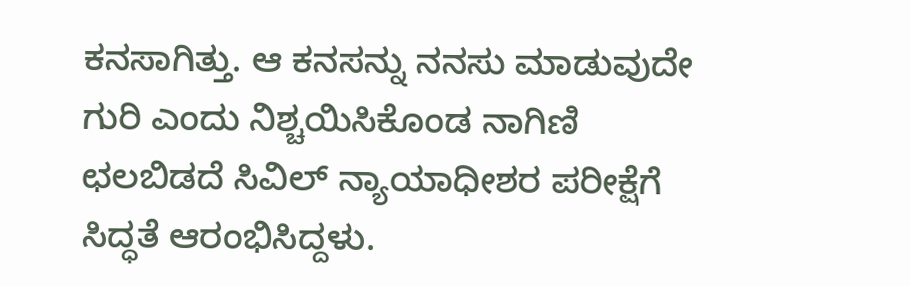ಕನಸಾಗಿತ್ತು. ಆ ಕನಸನ್ನು ನನಸು ಮಾಡುವುದೇ ಗುರಿ ಎಂದು ನಿಶ್ಚಯಿಸಿಕೊಂಡ ನಾಗಿಣಿ ಛಲಬಿಡದೆ ಸಿವಿಲ್ ನ್ಯಾಯಾಧೀಶರ ಪರೀಕ್ಷೆಗೆ ಸಿದ್ಧತೆ ಆರಂಭಿಸಿದ್ದಳು.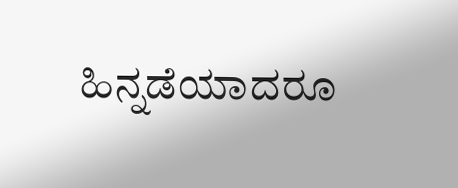ಹಿನ್ನಡೆಯಾದರೂ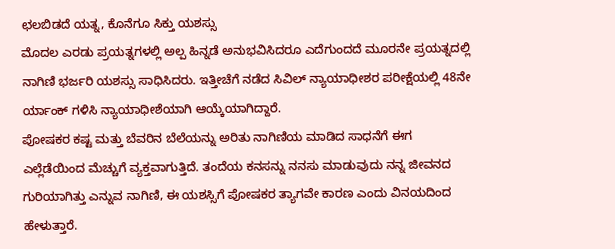ಛಲಬಿಡದೆ ಯತ್ನ, ಕೊನೆಗೂ ಸಿಕ್ತು ಯಶಸ್ಸು
ಮೊದಲ ಎರಡು ಪ್ರಯತ್ನಗಳಲ್ಲಿ ಅಲ್ಪ ಹಿನ್ನಡೆ ಅನುಭವಿಸಿದರೂ ಎದೆಗುಂದದೆ ಮೂರನೇ ಪ್ರಯತ್ನದಲ್ಲಿ ನಾಗಿಣಿ ಭರ್ಜರಿ ಯಶಸ್ಸು ಸಾಧಿಸಿದರು. ಇತ್ತೀಚೆಗೆ ನಡೆದ ಸಿವಿಲ್ ನ್ಯಾಯಾಧೀಶರ ಪರೀಕ್ಷೆಯಲ್ಲಿ 48ನೇ ರ್ಯಾಂಕ್ ಗಳಿಸಿ ನ್ಯಾಯಾಧೀಶೆಯಾಗಿ ಆಯ್ಕೆಯಾಗಿದ್ದಾರೆ.
ಪೋಷಕರ ಕಷ್ಟ ಮತ್ತು ಬೆವರಿನ ಬೆಲೆಯನ್ನು ಅರಿತು ನಾಗಿಣಿಯ ಮಾಡಿದ ಸಾಧನೆಗೆ ಈಗ ಎಲ್ಲೆಡೆಯಿಂದ ಮೆಚ್ಚುಗೆ ವ್ಯಕ್ತವಾಗುತ್ತಿದೆ. ತಂದೆಯ ಕನಸನ್ನು ನನಸು ಮಾಡುವುದು ನನ್ನ ಜೀವನದ ಗುರಿಯಾಗಿತ್ತು ಎನ್ನುವ ನಾಗಿಣಿ, ಈ ಯಶಸ್ಸಿಗೆ ಪೋಷಕರ ತ್ಯಾಗವೇ ಕಾರಣ ಎಂದು ವಿನಯದಿಂದ ಹೇಳುತ್ತಾರೆ.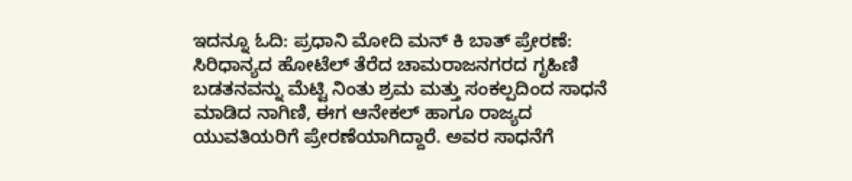ಇದನ್ನೂ ಓದಿ: ಪ್ರಧಾನಿ ಮೋದಿ ಮನ್ ಕಿ ಬಾತ್ ಪ್ರೇರಣೆ: ಸಿರಿಧಾನ್ಯದ ಹೋಟೆಲ್ ತೆರೆದ ಚಾಮರಾಜನಗರದ ಗೃಹಿಣಿ
ಬಡತನವನ್ನು ಮೆಟ್ಟಿ ನಿಂತು ಶ್ರಮ ಮತ್ತು ಸಂಕಲ್ಪದಿಂದ ಸಾಧನೆ ಮಾಡಿದ ನಾಗಿಣಿ, ಈಗ ಆನೇಕಲ್ ಹಾಗೂ ರಾಜ್ಯದ ಯುವತಿಯರಿಗೆ ಪ್ರೇರಣೆಯಾಗಿದ್ದಾರೆ. ಅವರ ಸಾಧನೆಗೆ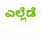ಎಲ್ಲೆಡೆ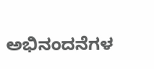ಅಭಿನಂದನೆಗಳ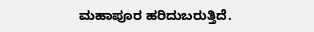ಮಹಾಪೂರ ಹರಿದುಬರುತ್ತಿದೆ.